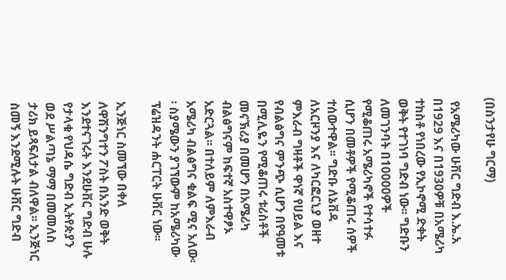(በስንታየሁ ግርማ)

 የአሜሪካው ሁቨር ግድብ እ.ኤ.አ በ1929 እና በ1930ዎቹ በአሜሪካ ተከስቶ የነበረው የኢኮኖሚ ድቀት ወቅት የተገነባ ግድብ ነው፡፡ ግድቡን ለመገንባት በ10000ዎች የሚቆጠሩ አሜሪካኖች የተሳተፉ ሲሆን በመቶዎች የሚቆጠሩ ሰዎች ተሰውተዋል፡፡ ግድቡ ለኔቨዳ ለአርዞንያ እና ለካርፎርኒያ ወዘተ ምእራብ ግዛቶች ዋነኛ የሀይል እና የብልፅግና ምንጭ ሲሆን በየዓመቱ በሚሊዬን የሚቆጠሩ ቱሪስቶች መናኽሪያ በመሆን በአሜሪካ ብልፅግናም ከፍተኛ አስተዋፆኦ አድርጓል፡፡ በተለይም ለምእራብ አሜሪካ ብልፅግና ቁልፍ ሚና አለው፡፡ ስያሜውን ያገኘውም ከአሜሪካው ፕሬዝዳንት ሐርፐርት ሁቨር ነው፡፡

ኢንጅነር ስመኘው በቀለ ለዋሽንግተን ፖስት በአንድ ወቅት እንደተናገሩት እንደሁቨር ግድብ ሁሉ የታላቁ የህዳሴ ግድብ ኢትየጵያን ወደ ሥልጣኔ ማማ በመመለስ ታሪክ ይጻፍለታል ብለዋል፡፡ ኢንጅነር ስመኝ እንደሚሉት ሁቨር ግድብ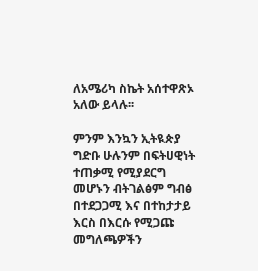ለአሜሪካ ስኬት አሰተዋጽኦ አለው ይላሉ፡፡

ምንም እንኳን ኢትዪጵያ ግድቡ ሁሉንም በፍትሀዊነት ተጠቃሚ የሚያደርግ መሆኑን ብትገልፅም ግብፅ በተደጋጋሚ እና በተከታታይ እርስ በእርሱ የሚጋጩ መግለጫዎችን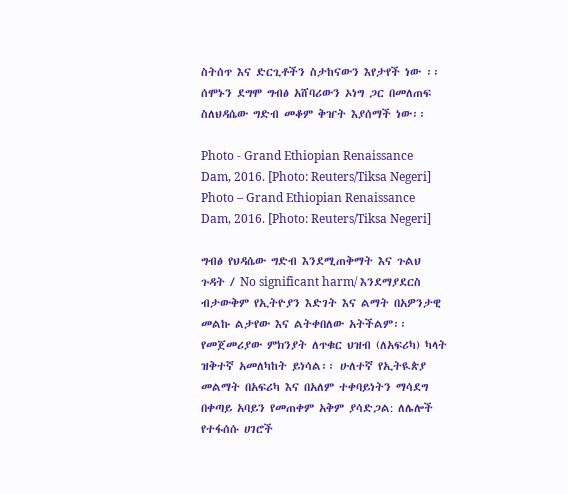ስትሰጥ እና ድርጊቶችን ስታከናውን እየታየች ነው ፡፡ ሰሞኑን ደግሞ ግብፅ አሸባሪውን ኦነግ ጋር በመለጠፍ ስለህዳሴው ግድብ መቆም ቅዠት እያሰማች ነው፡፡

Photo - Grand Ethiopian Renaissance Dam, 2016. [Photo: Reuters/Tiksa Negeri]
Photo – Grand Ethiopian Renaissance Dam, 2016. [Photo: Reuters/Tiksa Negeri]

ግብፅ የህዳሴው ግድብ እንደሚጠቅማት እና ጉልህ ጉዳት / No significant harm/ እንደማያደርስ ብታውቅም የኢትዮያን እድገት እና ልማት በአዎንታዊ መልኩ ልታየው እና ልትቀበለው አትችልም፡፡ የመጀመሪያው ምክንያት ለጥቁር ህዝብ (ለአፍሪካ) ካላት ዝቅተኛ አመለካከት ይነሳል፡፡ ሁለተኛ የኢትዪጵያ መልማት በአፍሪካ እና በአለም ተቀባይነትን ማሳደግ በቀጣይ አባይን የመጠቀም አቅም ያሳድጋል: ለሌሎች የተፋሰሱ ሀገሮች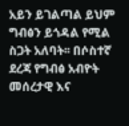አይን ይገልጣል ይህም ግብፅን ይጎዳል የሚል ስጋት አለባት፡፡ በሶስተኛ ደረጃ የግብፅ አብዮት መሰረታዊ እና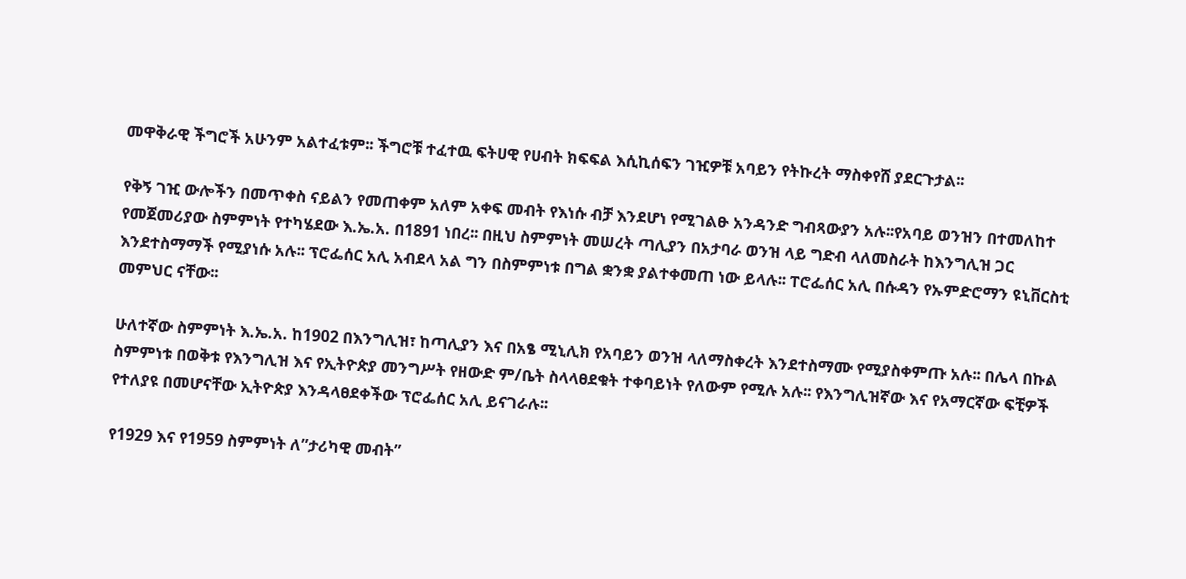መዋቅራዊ ችግሮች አሁንም አልተፈቱም፡፡ ችግሮቹ ተፈተዉ ፍትሀዊ የሀብት ክፍፍል እሲኪሰፍን ገዢዎቹ አባይን የትኩረት ማስቀየሸ ያደርጉታል፡፡

የቅኝ ገዢ ውሎችን በመጥቀስ ናይልን የመጠቀም አለም አቀፍ መብት የእነሱ ብቻ እንደሆነ የሚገልፁ አንዳንድ ግብጻውያን አሉ፡፡የአባይ ወንዝን በተመለከተ የመጀመሪያው ስምምነት የተካሄደው እ.ኤ.አ. በ1891 ነበረ፡፡ በዚህ ስምምነት መሠረት ጣሊያን በአታባራ ወንዝ ላይ ግድብ ላለመስራት ከእንግሊዝ ጋር እንደተስማማች የሚያነሱ አሉ፡፡ ፕሮፌሰር አሊ አብደላ አል ግን በስምምነቱ በግል ቋንቋ ያልተቀመጠ ነው ይላሉ፡፡ ፐሮፌሰር አሊ በሱዳን የኡምድሮማን ዩኒቨርስቲ መምህር ናቸው፡፡

ሁለተኛው ስምምነት እ.ኤ.አ. ከ1902 በእንግሊዝ፣ ከጣሊያን እና በአፄ ሚኒሊክ የአባይን ወንዝ ላለማስቀረት እንደተስማሙ የሚያስቀምጡ አሉ፡፡ በሌላ በኩል ስምምነቱ በወቅቱ የእንግሊዝ እና የኢትዮጵያ መንግሥት የዘውድ ም/ቤት ስላላፀደቁት ተቀባይነት የለውም የሚሉ አሉ፡፡ የእንግሊዝኛው እና የአማርኛው ፍቺዎች የተለያዩ በመሆናቸው ኢትዮጵያ እንዳላፀደቀችው ፕሮፌሰር አሊ ይናገራሉ፡፡

የ1929 እና የ1959 ስምምነት ለ”ታሪካዊ መብት”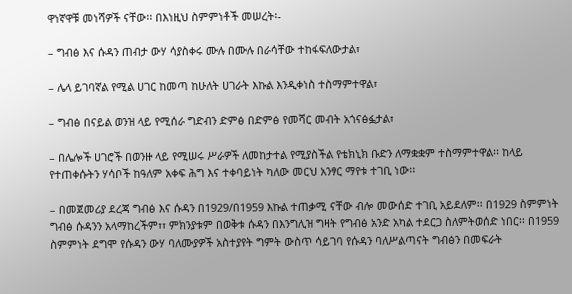ዋነኛዋቹ መነሻዎች ናቸው፡፡ በእነዚህ ስምምነቶች መሠረት፡-

– ግብፅ እና ሱዳን ጠብታ ውሃ ሳያስቀሩ ሙሉ በሙሉ በራሳቸው ተከፋፍለውታል፣

– ሌላ ይገባኛል የሚል ሀገር ከመጣ ከሁለት ሀገራት እኩል እንዲቀነስ ተስማምተዋል፣

– ግብፅ በናይል ወንዝ ላይ የሚሰራ ግድብን ድምፅ በድምፅ የመሻር መብት አጎናፅፏታል፣

– በሌሎች ሀገሮች በወንዙ ላይ የሚሠሩ ሥራዎች ለመከታተል የሚያስችል የቴክኒክ ቡድን ለማቋቋም ተስማምተዋል፡፡ ከላይ የተጠቀሱትን ሃሳቦች ከዓለም አቀፍ ሕግ እና ተቀባይነት ካለው መርህ አንፃር ማየቱ ተገቢ ነው፡፡

– በመጀመሪያ ደረጃ ግብፅ እና ሱዳን በ1929/በ1959 እኩል ተጠቃሚ ናቸው ብሎ መውሰድ ተገቢ አይደለም፡፡ በ1929 ስምምነት ግብፅ ሱዳንን አላማከረችም፣፣ ምክንያቱም በወቅቱ ሱዳን በእንግሊዝ ግዛት የግብፅ አንድ አካል ተደርጋ ስለምትወሰድ ነበር፡፡ በ1959 ስምምነት ደግሞ የሱዳን ውሃ ባለሙያዎች አስተያየት ግምት ውስጥ ሳይገባ የሱዳን ባለሥልጣናት ግብፅን በመፍራት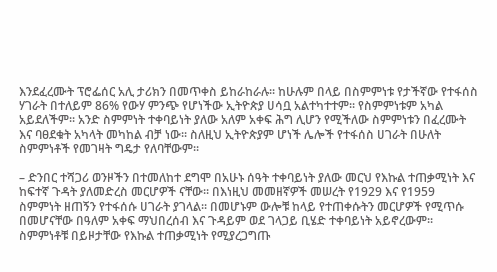እንደፈረሙት ፕሮፌሰር አሊ ታሪክን በመጥቀስ ይከራከራሉ፡፡ ከሁሉም በላይ በስምምነቱ የታችኛው የተፋሰስ ሃገራት በተለይም 86% የውሃ ምንጭ የሆነችው ኢትዮጵያ ሀሳቧ አልተካተተም፡፡ የስምምነቱም አካል አይደለችም፡፡ አንድ ስምምነት ተቀባይነት ያለው አለም አቀፍ ሕግ ሊሆን የሚችለው ስምምነቱን በፈረሙት እና ባፀደቁት አካላት መካከል ብቻ ነው፡፡ ስለዚህ ኢትዮጵያም ሆነች ሌሎች የተፋሰስ ሀገራት በሁለት ስምምነቶች የመገዛት ግዴታ የለባቸውም፡፡

– ድንበር ተሻጋሪ ወንዞችን በተመለከተ ደግሞ በአሁኑ ሰዓት ተቀባይነት ያለው መርህ የእኩል ተጠቃሚነት እና ከፍተኛ ጉዳት ያለመድረስ መርሆዎች ናቸው፡፡ በእነዚህ መመዘኛዎች መሠረት የ1929 እና የ1959 ስምምነት ዘጠኝን የተፋሰሱ ሀገራት ያገላል፡፡ በመሆኑም ውሎቹ ከላይ የተጠቀሱትን መርሆዎች የሚጥሱ በመሆናቸው በዓለም አቀፍ ማህበረሰብ እና ጉዳይም ወደ ገላጋይ ቢሄድ ተቀባይነት አይኖረውም፡፡ ስምምነቶቹ በይዞታቸው የእኩል ተጠቃሚነት የሚያረጋግጡ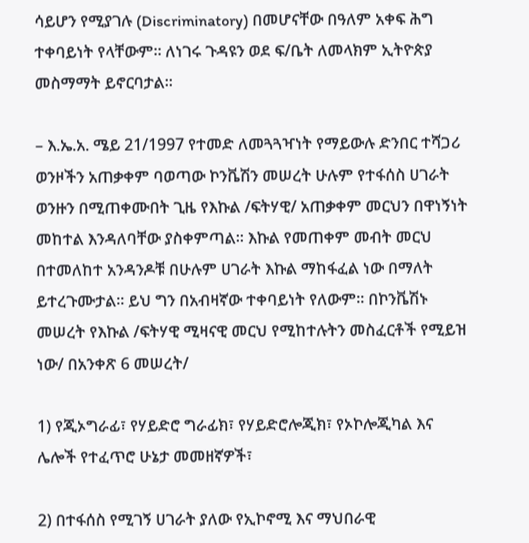ሳይሆን የሚያገሉ (Discriminatory) በመሆናቸው በዓለም አቀፍ ሕግ ተቀባይነት የላቸውም፡፡ ለነገሩ ጉዳዩን ወደ ፍ/ቤት ለመላክም ኢትዮጵያ መስማማት ይኖርባታል፡፡

– እ.ኤ.አ. ሜይ 21/1997 የተመድ ለመጓጓዣነት የማይውሉ ድንበር ተሻጋሪ ወንዞችን አጠቃቀም ባወጣው ኮንቬሽን መሠረት ሁሉም የተፋሰስ ሀገራት ወንዙን በሚጠቀሙበት ጊዜ የእኩል /ፍትሃዊ/ አጠቃቀም መርህን በዋነኝነት መከተል እንዳለባቸው ያስቀምጣል፡፡ እኩል የመጠቀም መብት መርህ በተመለከተ አንዳንዶቹ በሁሉም ሀገራት እኩል ማከፋፈል ነው በማለት ይተረጉሙታል፡፡ ይህ ግን በአብዛኛው ተቀባይነት የለውም፡፡ በኮንቬሽኑ መሠረት የእኩል /ፍትሃዊ ሚዛናዊ መርህ የሚከተሉትን መስፈርቶች የሚይዝ ነው/ በአንቀጽ 6 መሠረት/

1) የጂኦግራፊ፣ የሃይድሮ ግራፊክ፣ የሃይድሮሎጂክ፣ የኦኮሎጂካል እና ሌሎች የተፈጥሮ ሁኔታ መመዘኛዎች፣

2) በተፋሰስ የሚገኝ ሀገራት ያለው የኢኮኖሚ እና ማህበራዊ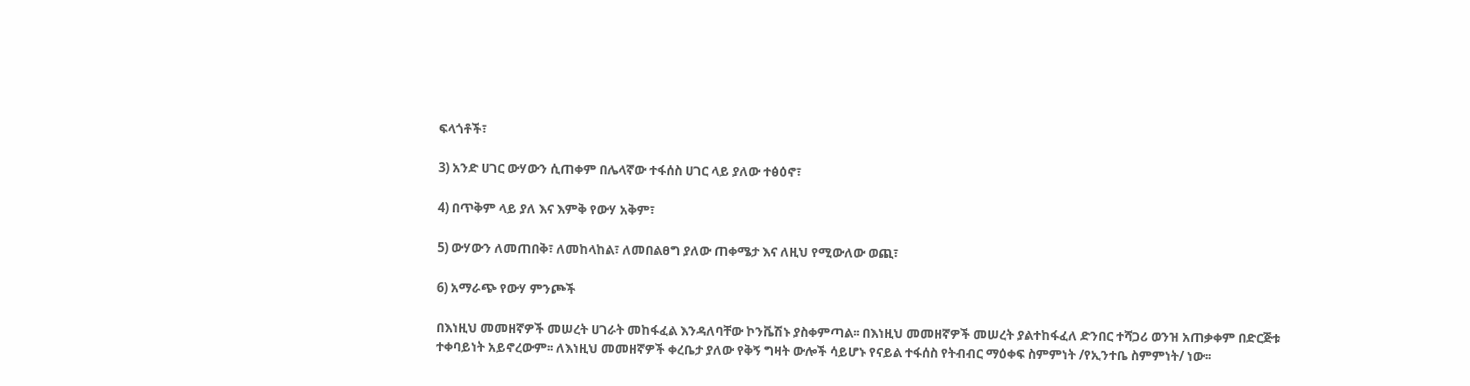ፍላጎቶች፣

3) አንድ ሀገር ውሃውን ሲጠቀም በሌላኛው ተፋሰስ ሀገር ላይ ያለው ተፅዕኖ፣

4) በጥቅም ላይ ያለ እና እምቅ የውሃ አቅም፣

5) ውሃውን ለመጠበቅ፣ ለመከላከል፣ ለመበልፀግ ያለው ጠቀሜታ እና ለዚህ የሚውለው ወጪ፣

6) አማራጭ የውሃ ምንጮች

በእነዚህ መመዘኛዎች መሠረት ሀገራት መከፋፈል እንዳለባቸው ኮንቬሽኑ ያስቀምጣል፡፡ በእነዚህ መመዘኛዎች መሠረት ያልተከፋፈለ ድንበር ተሻጋሪ ወንዝ አጠቃቀም በድርጅቱ ተቀባይነት አይኖረውም፡፡ ለእነዚህ መመዘኛዎች ቀረቤታ ያለው የቅኝ ግዛት ውሎች ሳይሆኑ የናይል ተፋሰስ የትብብር ማዕቀፍ ስምምነት /የኢንተቤ ስምምነት/ ነው፡፡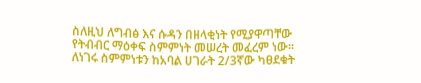ስለዚህ ለግብፅ እና ሱዳን በዘላቂነት የሚያዋጣቸው የትብብር ማዕቀፍ ስምምነት መሠረት መፈረም ነው፡፡ ለነገሩ ስምምነቱን ከአባል ሀገራት 2/3ኛው ካፀደቁት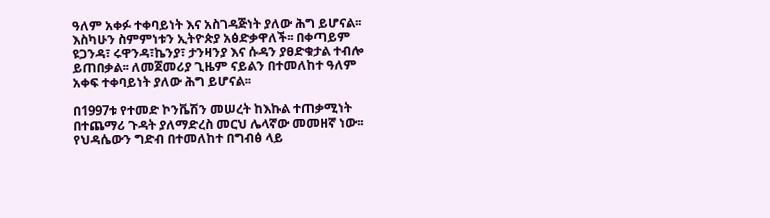ዓለም አቀፉ ተቀባይነት እና አስገዳጅነት ያለው ሕግ ይሆናል፡፡ እስካሁን ስምምነቱን ኢትዮጵያ አፅድቃዋለች፡፡ በቀጣይም ዩጋንዳ፣ ሩዋንዳ፣ኬንያ፣ ታንዛንያ እና ሱዳን ያፀድቁታል ተብሎ ይጠበቃል፡፡ ለመጀመሪያ ጊዜም ናይልን በተመለከተ ዓለም አቀፍ ተቀባይነት ያለው ሕግ ይሆናል፡፡

በ1997ቱ የተመድ ኮንቬሽን መሠረት ከእኩል ተጠቃሚነት በተጨማሪ ጉዳት ያለማድረስ መርህ ሌላኛው መመዘኛ ነው፡፡ የህዳሴውን ግድብ በተመለከተ በግብፅ ላይ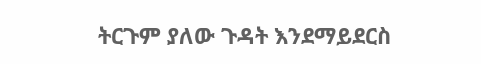ትርጉም ያለው ጉዳት እንደማይደርስ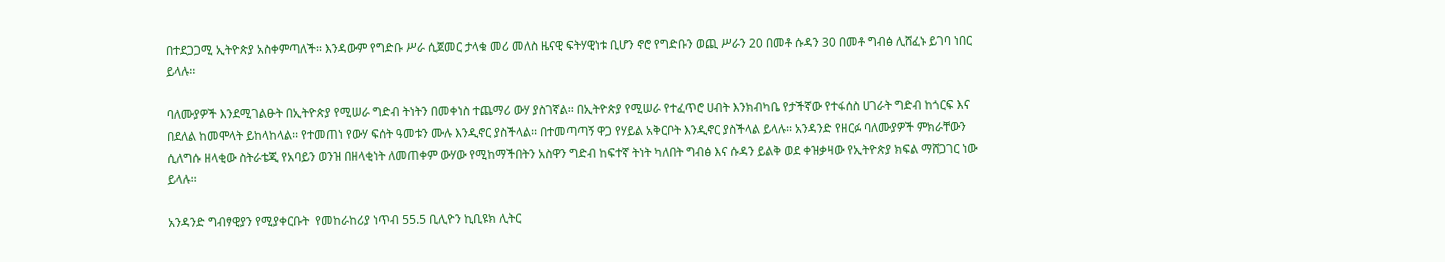በተደጋጋሚ ኢትዮጵያ አስቀምጣለች፡፡ እንዳውም የግድቡ ሥራ ሲጀመር ታላቁ መሪ መለስ ዜናዊ ፍትሃዊነቱ ቢሆን ኖሮ የግድቡን ወጪ ሥራን 20 በመቶ ሱዳን 30 በመቶ ግብፅ ሊሸፈኑ ይገባ ነበር ይላሉ፡፡

ባለሙያዎች እንደሚገልፁት በኢትዮጵያ የሚሠራ ግድብ ትነትን በመቀነስ ተጨማሪ ውሃ ያስገኛል፡፡ በኢትዮጵያ የሚሠራ የተፈጥሮ ሀብት እንክብካቤ የታችኛው የተፋሰስ ሀገራት ግድብ ከጎርፍ እና በደለል ከመሞላት ይከላከላል፡፡ የተመጠነ የውሃ ፍሰት ዓመቱን ሙሉ እንዲኖር ያስችላል፡፡ በተመጣጣኝ ዋጋ የሃይል አቅርቦት እንዲኖር ያስችላል ይላሉ፡፡ አንዳንድ የዘርፉ ባለሙያዎች ምክራቸውን ሲለግሱ ዘላቂው ስትራቴጂ የአባይን ወንዝ በዘላቂነት ለመጠቀም ውሃው የሚከማችበትን አስዋን ግድብ ከፍተኛ ትነት ካለበት ግብፅ እና ሱዳን ይልቅ ወደ ቀዝቃዛው የኢትዮጵያ ክፍል ማሸጋገር ነው ይላሉ፡፡

አንዳንድ ግብፃዊያን የሚያቀርቡት  የመከራከሪያ ነጥብ 55.5 ቢሊዮን ኪቢዩክ ሊትር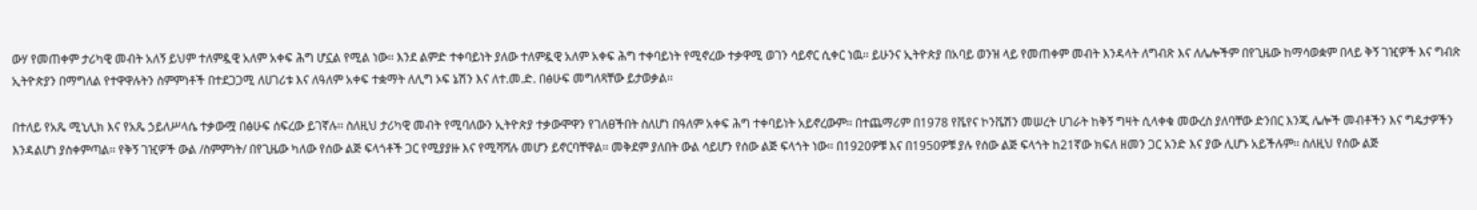ውሃ የመጠቀም ታሪካዊ መብት አለኝ ይህም ተለምዷዊ አለም አቀፍ ሕግ ሆኗል የሚል ነው፡፡ እንደ ልምድ ተቀባይነት ያለው ተለምዷዊ አለም አቀፍ ሕግ ተቀባይነት የሚኖረው ተቃዋሚ ወገን ሳይኖር ሲቀር ነዉ፡፡ ይሁንና ኢትዮጵያ በአባይ ወንዝ ላይ የመጠቀም መብት እንዳላት ለግብጽ እና ለሌሎችም በየጊዜው ከማሳወቋም በላይ ቅኝ ገዢዎች እና ግብጽ ኢትዮጵያን በማግለል የተዋዋሉትን ስምምነቶች በተደጋጋሚ ለሀገሪቱ እና ለዓለም አቀፍ ተቋማት ለሊግ ኦፍ ኔሽን እና ለተ.መ.ድ. በፅሁፍ መግለጻቸው ይታወቃል፡፡

በተለይ የአጼ ሚኒሊክ እና የአጼ ኃይለሥላሴ ተቃውሟ በፅሁፍ ሰፍረው ይገኛሉ፡፡ ስለዚህ ታሪካዊ መብት የሚባለውን ኢትዮጵያ ተቃውሞዋን የገለፀችበት ስለሆነ በዓለም አቀፍ ሕግ ተቀባይነት አይኖረውም፡፡ በተጨማሪም በ1978 የቬየና ኮንቬሽን መሠረት ሀገራት ከቅኝ ግዛት ሲላቀቁ መውረስ ያለባቸው ድንበር እንጂ ሌሎች መብቶችን እና ግዴታዎችን እንዳልሆነ ያስቀምጣል፡፡ የቅኝ ገዢዎች ውል /ስምምነት/ በየጊዜው ካለው የሰው ልጅ ፍላጎቶች ጋር የሚያያዙ እና የሚሻሻሉ መሆን ይኖርባቸዋል፡፡ መቅደም ያለበት ውል ሳይሆን የሰው ልጅ ፍላጎት ነው፡፡ በ1920ዎቹ እና በ1950ዎቹ ያሉ የሰው ልጅ ፍላጎት ከ21ኛው ክፍለ ዘመን ጋር አንድ እና ያው ሊሆኑ አይችሉም፡፡ ስለዚህ የሰው ልጅ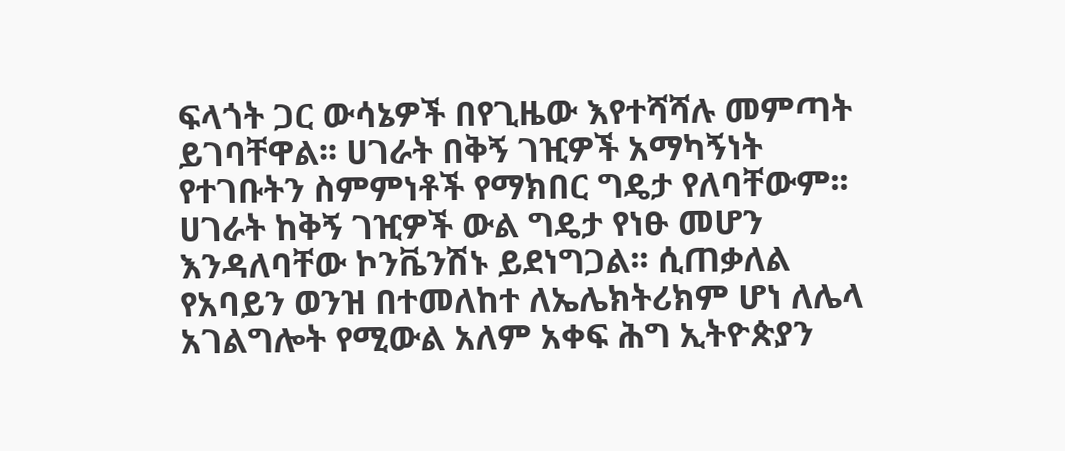ፍላጎት ጋር ውሳኔዎች በየጊዜው እየተሻሻሉ መምጣት ይገባቸዋል፡፡ ሀገራት በቅኝ ገዢዎች አማካኝነት የተገቡትን ስምምነቶች የማክበር ግዴታ የለባቸውም፡፡ ሀገራት ከቅኝ ገዢዎች ውል ግዴታ የነፁ መሆን እንዳለባቸው ኮንቬንሽኑ ይደነግጋል፡፡ ሲጠቃለል የአባይን ወንዝ በተመለከተ ለኤሌክትሪክም ሆነ ለሌላ አገልግሎት የሚውል አለም አቀፍ ሕግ ኢትዮጵያን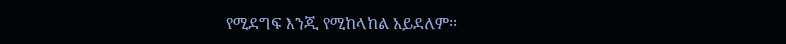የሚደግፍ እንጂ የሚከላከል አይደለም፡፡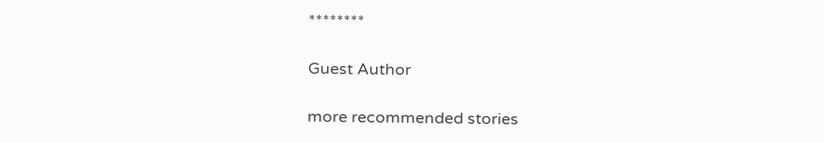********

Guest Author

more recommended stories